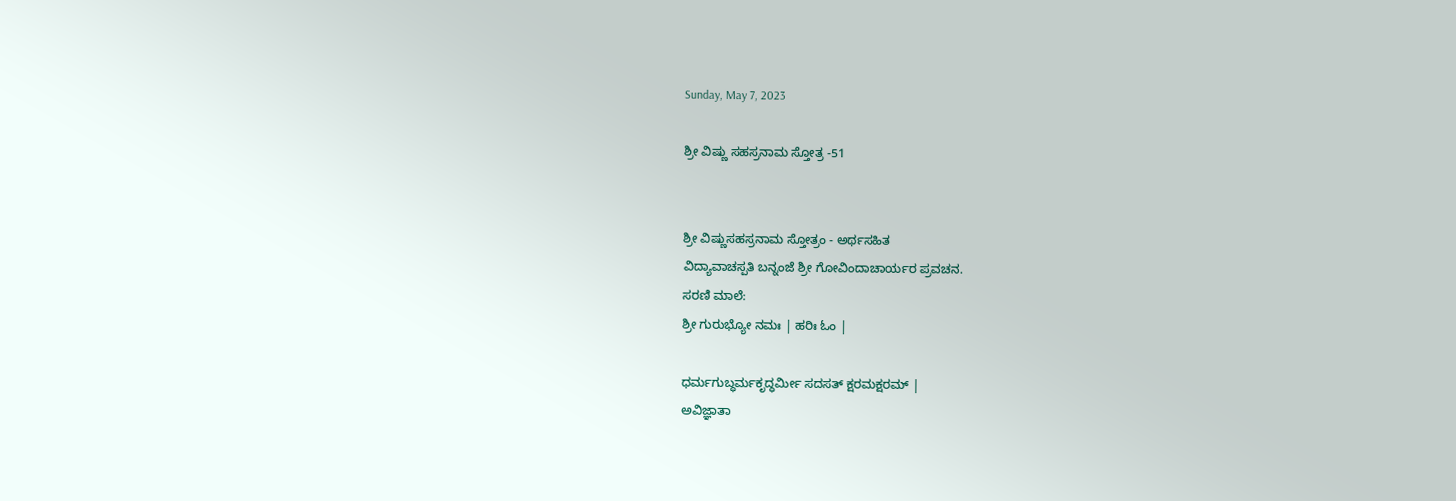Sunday, May 7, 2023

ಶ್ರೀ ವಿಷ್ಣು ಸಹಸ್ರನಾಮ ಸ್ತೋತ್ರ -51


ಶ್ರೀ ವಿಷ್ಣುಸಹಸ್ರನಾಮ ಸ್ತೋತ್ರಂ - ಅರ್ಥಸಹಿತ
ವಿದ್ಯಾವಾಚಸ್ಪತಿ ಬನ್ನಂಜೆ ಶ್ರೀ ಗೋವಿಂದಾಚಾರ್ಯರ ಪ್ರವಚನ.
ಸರಣಿ ಮಾಲೆ:
ಶ್ರೀ ಗುರುಭ್ಯೋ ನಮಃ | ಹರಿಃ ಓಂ |

ಧರ್ಮಗುಬ್ಧರ್ಮಕೃದ್ಧರ್ಮೀ ಸದಸತ್ ಕ್ಷರಮಕ್ಷರಮ್ |
ಅವಿಜ್ಞಾತಾ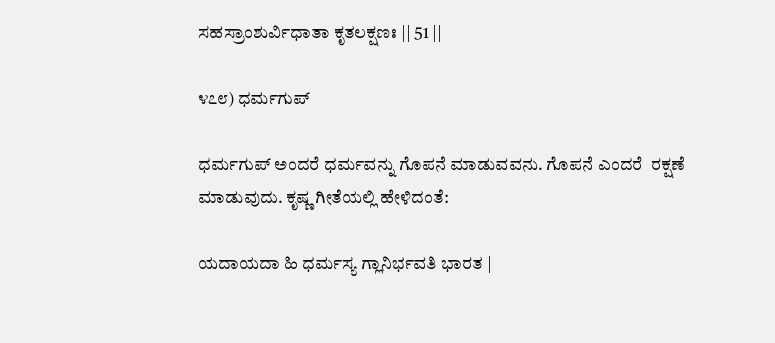ಸಹಸ್ರಾಂಶುರ್ವಿಧಾತಾ ಕೃತಲಕ್ಷಣಃ || 51 ||

೪೭೮) ಧರ್ಮಗುಪ್

ಧರ್ಮಗುಪ್ ಅಂದರೆ ಧರ್ಮವನ್ನು ಗೊಪನೆ ಮಾಡುವವನು. ಗೊಪನೆ ಎಂದರೆ  ರಕ್ಷಣೆ ಮಾಡುವುದು. ಕೃಷ್ಣ ಗೀತೆಯಲ್ಲಿ ಹೇಳಿದಂತೆ:

ಯದಾಯದಾ ಹಿ ಧರ್ಮಸ್ಯ ಗ್ಲಾನಿರ್ಭವತಿ ಭಾರತ |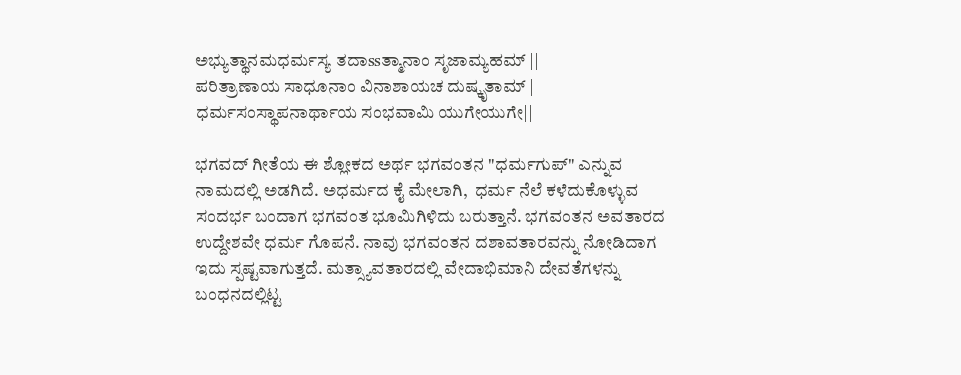ಅಭ್ಯುತ್ಥಾನಮಧರ್ಮಸ್ಯ ತದಾssತ್ಮಾನಾಂ ಸೃಜಾಮ್ಯಹಮ್ ||
ಪರಿತ್ರಾಣಾಯ ಸಾಧೂನಾಂ ವಿನಾಶಾಯಚ ದುಷ್ಕೃತಾಮ್ |
ಧರ್ಮಸಂಸ್ಥಾಪನಾರ್ಥಾಯ ಸಂಭವಾಮಿ ಯುಗೇಯುಗೇ||

ಭಗವದ್ ಗೀತೆಯ ಈ ಶ್ಲೋಕದ ಅರ್ಥ ಭಗವಂತನ "ಧರ್ಮಗುಪ್" ಎನ್ನುವ ನಾಮದಲ್ಲಿ ಅಡಗಿದೆ. ಅಧರ್ಮದ ಕೈ ಮೇಲಾಗಿ,  ಧರ್ಮ ನೆಲೆ ಕಳೆದುಕೊಳ್ಳುವ ಸಂದರ್ಭ ಬಂದಾಗ ಭಗವಂತ ಭೂಮಿಗಿಳಿದು ಬರುತ್ತಾನೆ. ಭಗವಂತನ ಅವತಾರದ ಉದ್ದೇಶವೇ ಧರ್ಮ ಗೊಪನೆ. ನಾವು ಭಗವಂತನ ದಶಾವತಾರವನ್ನು ನೋಡಿದಾಗ ಇದು ಸ್ಪಷ್ಟವಾಗುತ್ತದೆ. ಮತ್ಸ್ಯಾವತಾರದಲ್ಲಿ ವೇದಾಭಿಮಾನಿ ದೇವತೆಗಳನ್ನು ಬಂಧನದಲ್ಲಿಟ್ಟ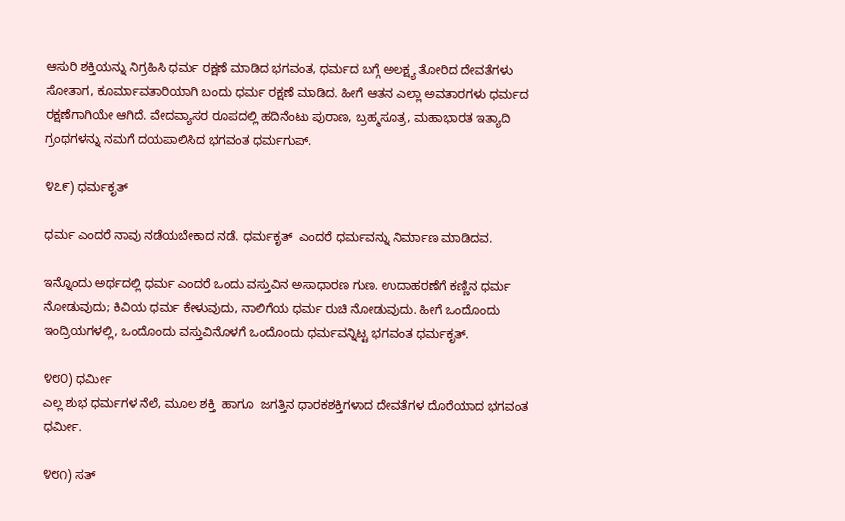ಆಸುರಿ ಶಕ್ತಿಯನ್ನು ನಿಗ್ರಹಿಸಿ ಧರ್ಮ ರಕ್ಷಣೆ ಮಾಡಿದ ಭಗವಂತ, ಧರ್ಮದ ಬಗ್ಗೆ ಅಲಕ್ಷ್ಯ ತೋರಿದ ದೇವತೆಗಳು ಸೋತಾಗ, ಕೂರ್ಮಾವತಾರಿಯಾಗಿ ಬಂದು ಧರ್ಮ ರಕ್ಷಣೆ ಮಾಡಿದ. ಹೀಗೆ ಆತನ ಎಲ್ಲಾ ಅವತಾರಗಳು ಧರ್ಮದ ರಕ್ಷಣೆಗಾಗಿಯೇ ಆಗಿದೆ. ವೇದವ್ಯಾಸರ ರೂಪದಲ್ಲಿ ಹದಿನೆಂಟು ಪುರಾಣ, ಬ್ರಹ್ಮಸೂತ್ರ, ಮಹಾಭಾರತ ಇತ್ಯಾದಿ ಗ್ರಂಥಗಳನ್ನು ನಮಗೆ ದಯಪಾಲಿಸಿದ ಭಗವಂತ ಧರ್ಮಗುಪ್.

೪೭೯) ಧರ್ಮಕೃತ್

ಧರ್ಮ ಎಂದರೆ ನಾವು ನಡೆಯಬೇಕಾದ ನಡೆ. ಧರ್ಮಕೃತ್  ಎಂದರೆ ಧರ್ಮವನ್ನು ನಿರ್ಮಾಣ ಮಾಡಿದವ.

ಇನ್ನೊಂದು ಅರ್ಥದಲ್ಲಿ ಧರ್ಮ ಎಂದರೆ ಒಂದು ವಸ್ತುವಿನ ಅಸಾಧಾರಣ ಗುಣ. ಉದಾಹರಣೆಗೆ ಕಣ್ಣಿನ ಧರ್ಮ ನೋಡುವುದು; ಕಿವಿಯ ಧರ್ಮ ಕೇಳುವುದು, ನಾಲಿಗೆಯ ಧರ್ಮ ರುಚಿ ನೋಡುವುದು. ಹೀಗೆ ಒಂದೊಂದು ಇಂದ್ರಿಯಗಳಲ್ಲಿ, ಒಂದೊಂದು ವಸ್ತುವಿನೊಳಗೆ ಒಂದೊಂದು ಧರ್ಮವನ್ನಿಟ್ಟ ಭಗವಂತ ಧರ್ಮಕೃತ್.

೪೮೦) ಧರ್ಮೀ
ಎಲ್ಲ ಶುಭ ಧರ್ಮಗಳ ನೆಲೆ, ಮೂಲ ಶಕ್ತಿ  ಹಾಗೂ  ಜಗತ್ತಿನ ಧಾರಕಶಕ್ತಿಗಳಾದ ದೇವತೆಗಳ ದೊರೆಯಾದ ಭಗವಂತ ಧರ್ಮೀ.

೪೮೧) ಸತ್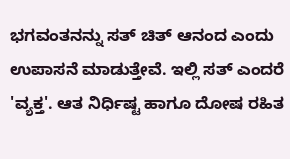ಭಗವಂತನನ್ನು ಸತ್ ಚಿತ್ ಆನಂದ ಎಂದು ಉಪಾಸನೆ ಮಾಡುತ್ತೇವೆ. ಇಲ್ಲಿ ಸತ್ ಎಂದರೆ 'ವ್ಯಕ್ತ'. ಆತ ನಿರ್ಧಿಷ್ಟ ಹಾಗೂ ದೋಷ ರಹಿತ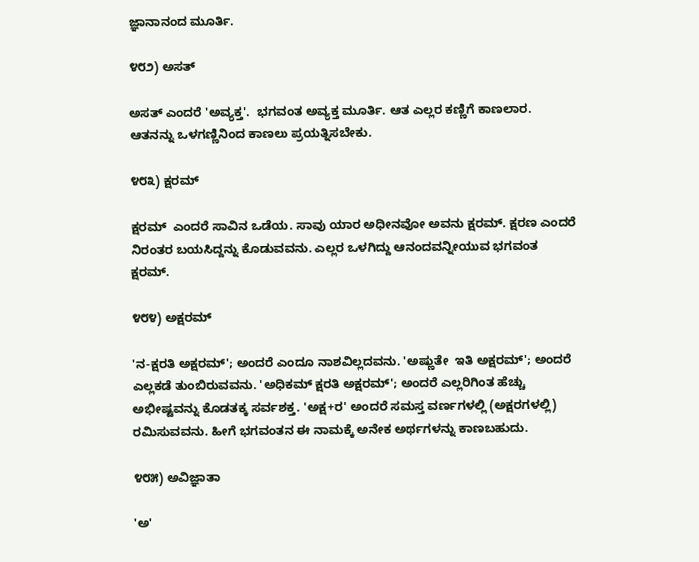ಜ್ಞಾನಾನಂದ ಮೂರ್ತಿ.

೪೮೨) ಅಸತ್

ಅಸತ್ ಎಂದರೆ 'ಅವ್ಯಕ್ತ'.  ಭಗವಂತ ಅವ್ಯಕ್ತ ಮೂರ್ತಿ. ಆತ ಎಲ್ಲರ ಕಣ್ಣಿಗೆ ಕಾಣಲಾರ. ಆತನನ್ನು ಒಳಗಣ್ಣಿನಿಂದ ಕಾಣಲು ಪ್ರಯತ್ನಿಸಬೇಕು.

೪೮೩) ಕ್ಷರಮ್

ಕ್ಷರಮ್  ಎಂದರೆ ಸಾವಿನ ಒಡೆಯ. ಸಾವು ಯಾರ ಅಧೀನವೋ ಅವನು ಕ್ಷರಮ್. ಕ್ಷರಣ ಎಂದರೆ ನಿರಂತರ ಬಯಸಿದ್ದನ್ನು ಕೊಡುವವನು. ಎಲ್ಲರ ಒಳಗಿದ್ದು ಆನಂದವನ್ನೀಯುವ ಭಗವಂತ ಕ್ಷರಮ್.

೪೮೪) ಅಕ್ಷರಮ್

'ನ-ಕ್ಷರತಿ ಅಕ್ಷರಮ್'; ಅಂದರೆ ಎಂದೂ ನಾಶವಿಲ್ಲದವನು. 'ಅಷ್ಣುತೇ  ಇತಿ ಅಕ್ಷರಮ್'; ಅಂದರೆ ಎಲ್ಲಕಡೆ ತುಂಬಿರುವವನು. 'ಅಧಿಕಮ್ ಕ್ಷರತಿ ಅಕ್ಷರಮ್'; ಅಂದರೆ ಎಲ್ಲರಿಗಿಂತ ಹೆಚ್ಚು ಅಭೀಷ್ಟವನ್ನು ಕೊಡತಕ್ಕ ಸರ್ವಶಕ್ತ. 'ಅಕ್ಷ+ರ' ಅಂದರೆ ಸಮಸ್ತ ವರ್ಣಗಳಲ್ಲಿ (ಅಕ್ಷರಗಳಲ್ಲಿ) ರಮಿಸುವವನು. ಹೀಗೆ ಭಗವಂತನ ಈ ನಾಮಕ್ಕೆ ಅನೇಕ ಅರ್ಥಗಳನ್ನು ಕಾಣಬಹುದು.

೪೮೫) ಅವಿಜ್ಞಾತಾ

'ಅ'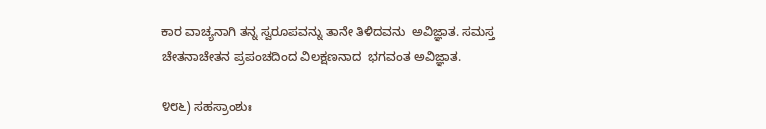ಕಾರ ವಾಚ್ಯನಾಗಿ ತನ್ನ ಸ್ವರೂಪವನ್ನು ತಾನೇ ತಿಳಿದವನು  ಅವಿಜ್ಞಾತ. ಸಮಸ್ತ ಚೇತನಾಚೇತನ ಪ್ರಪಂಚದಿಂದ ವಿಲಕ್ಷಣನಾದ  ಭಗವಂತ ಅವಿಜ್ಞಾತ.

೪೮೬) ಸಹಸ್ರಾಂಶುಃ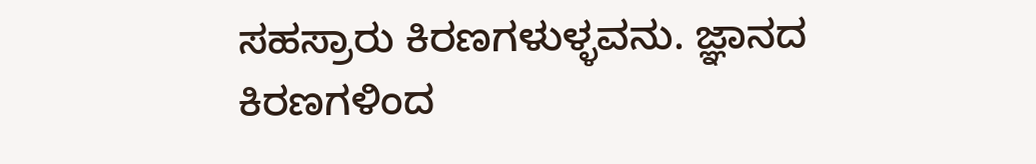ಸಹಸ್ರಾರು ಕಿರಣಗಳುಳ್ಳವನು. ಜ್ಞಾನದ ಕಿರಣಗಳಿಂದ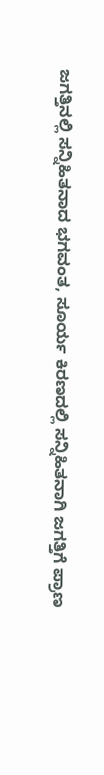ಜಗತ್ತಿನಲ್ಲಿ ಸನ್ನಿಹಿತನಾದ ಭಗವಂತ, ಸೂರ್ಯ ಕಿರಣದಲ್ಲಿ ಸನ್ನಿಹಿತನಾಗಿ ಜಗತ್ತಿಗೆ ಪ್ರಾಣ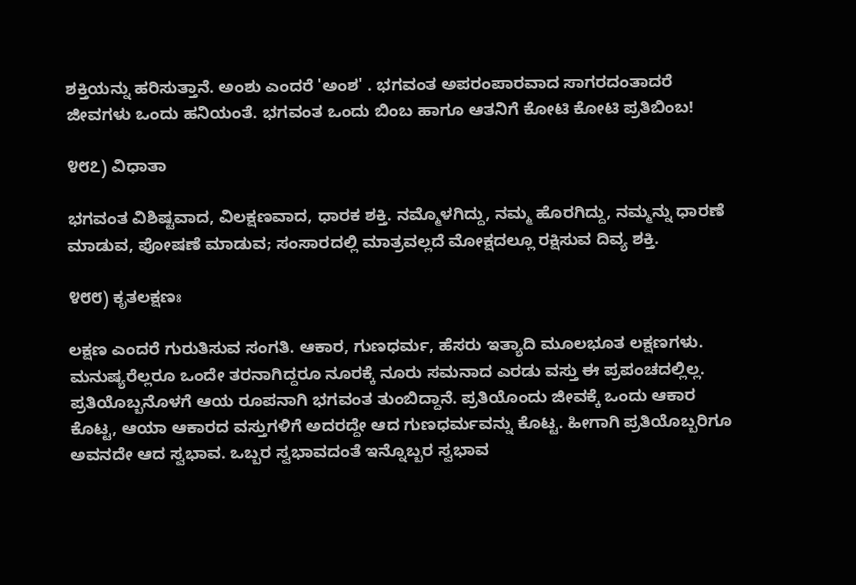ಶಕ್ತಿಯನ್ನು ಹರಿಸುತ್ತಾನೆ. ಅಂಶು ಎಂದರೆ 'ಅಂಶ' . ಭಗವಂತ ಅಪರಂಪಾರವಾದ ಸಾಗರದಂತಾದರೆ ಜೀವಗಳು ಒಂದು ಹನಿಯಂತೆ. ಭಗವಂತ ಒಂದು ಬಿಂಬ ಹಾಗೂ ಆತನಿಗೆ ಕೋಟಿ ಕೋಟಿ ಪ್ರತಿಬಿಂಬ!

೪೮೭) ವಿಧಾತಾ

ಭಗವಂತ ವಿಶಿಷ್ಟವಾದ, ವಿಲಕ್ಷಣವಾದ, ಧಾರಕ ಶಕ್ತಿ. ನಮ್ಮೊಳಗಿದ್ದು, ನಮ್ಮ ಹೊರಗಿದ್ದು, ನಮ್ಮನ್ನು ಧಾರಣೆ ಮಾಡುವ, ಪೋಷಣೆ ಮಾಡುವ; ಸಂಸಾರದಲ್ಲಿ ಮಾತ್ರವಲ್ಲದೆ ಮೋಕ್ಷದಲ್ಲೂ ರಕ್ಷಿಸುವ ದಿವ್ಯ ಶಕ್ತಿ.

೪೮೮) ಕೃತಲಕ್ಷಣಃ

ಲಕ್ಷಣ ಎಂದರೆ ಗುರುತಿಸುವ ಸಂಗತಿ. ಆಕಾರ, ಗುಣಧರ್ಮ, ಹೆಸರು ಇತ್ಯಾದಿ ಮೂಲಭೂತ ಲಕ್ಷಣಗಳು. ಮನುಷ್ಯರೆಲ್ಲರೂ ಒಂದೇ ತರನಾಗಿದ್ದರೂ ನೂರಕ್ಕೆ ನೂರು ಸಮನಾದ ಎರಡು ವಸ್ತು ಈ ಪ್ರಪಂಚದಲ್ಲಿಲ್ಲ. ಪ್ರತಿಯೊಬ್ಬನೊಳಗೆ ಆಯ ರೂಪನಾಗಿ ಭಗವಂತ ತುಂಬಿದ್ದಾನೆ. ಪ್ರತಿಯೊಂದು ಜೀವಕ್ಕೆ ಒಂದು ಆಕಾರ ಕೊಟ್ಟ, ಆಯಾ ಆಕಾರದ ವಸ್ತುಗಳಿಗೆ ಅದರದ್ದೇ ಆದ ಗುಣಧರ್ಮವನ್ನು ಕೊಟ್ಟ. ಹೀಗಾಗಿ ಪ್ರತಿಯೊಬ್ಬರಿಗೂ ಅವನದೇ ಆದ ಸ್ವಭಾವ. ಒಬ್ಬರ ಸ್ವಭಾವದಂತೆ ಇನ್ನೊಬ್ಬರ ಸ್ವಭಾವ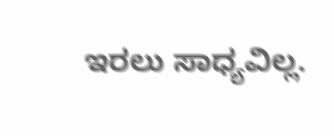ಇರಲು ಸಾಧ್ಯವಿಲ್ಲ.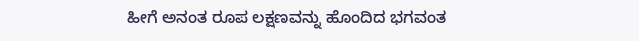ಹೀಗೆ ಅನಂತ ರೂಪ ಲಕ್ಷಣವನ್ನು ಹೊಂದಿದ ಭಗವಂತ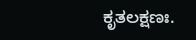ಕೃತಲಕ್ಷಣಃ.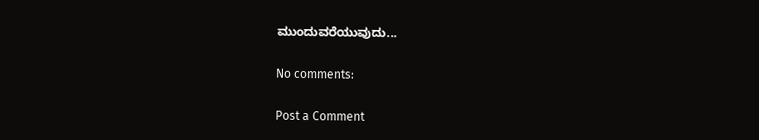ಮುಂದುವರೆಯುವುದು...

No comments:

Post a Comment